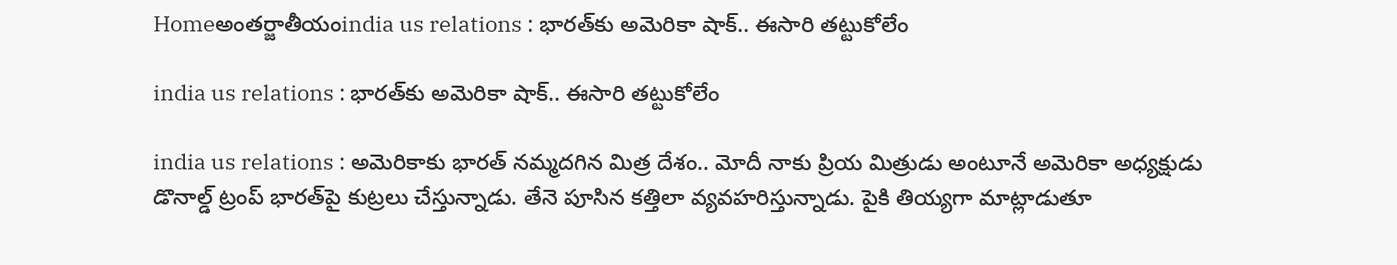Homeఅంతర్జాతీయంindia us relations : భారత్‌కు అమెరికా షాక్‌.. ఈసారి తట్టుకోలేం

india us relations : భారత్‌కు అమెరికా షాక్‌.. ఈసారి తట్టుకోలేం

india us relations : అమెరికాకు భారత్‌ నమ్మదగిన మిత్ర దేశం.. మోదీ నాకు ప్రియ మిత్రుడు అంటూనే అమెరికా అధ్యక్షుడు డొనాల్డ్‌ ట్రంప్‌ భారత్‌పై కుట్రలు చేస్తున్నాడు. తేనె పూసిన కత్తిలా వ్యవహరిస్తున్నాడు. పైకి తియ్యగా మాట్లాడుతూ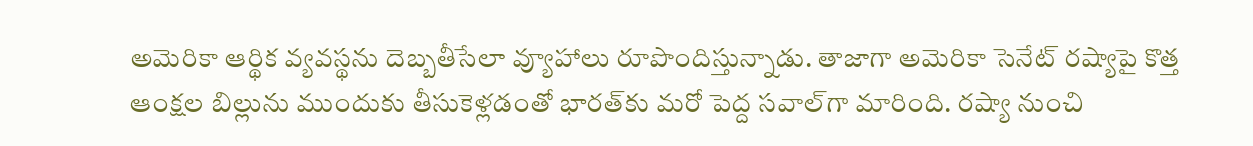అమెరికా ఆర్థిక వ్యవస్థను దెబ్బతీసేలా వ్యూహాలు రూపొందిస్తున్నాడు. తాజాగా అమెరికా సెనేట్‌ రష్యాపై కొత్త ఆంక్షల బిల్లును ముందుకు తీసుకెళ్లడంతో భారత్‌కు మరో పెద్ద సవాల్‌గా మారింది. రష్యా నుంచి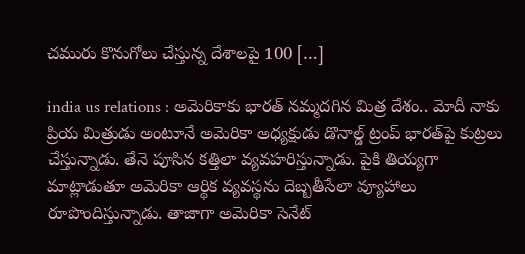చమురు కొనుగోలు చేస్తున్న దేశాలపై 100 […]

india us relations : అమెరికాకు భారత్‌ నమ్మదగిన మిత్ర దేశం.. మోదీ నాకు ప్రియ మిత్రుడు అంటూనే అమెరికా అధ్యక్షుడు డొనాల్డ్‌ ట్రంప్‌ భారత్‌పై కుట్రలు చేస్తున్నాడు. తేనె పూసిన కత్తిలా వ్యవహరిస్తున్నాడు. పైకి తియ్యగా మాట్లాడుతూ అమెరికా ఆర్థిక వ్యవస్థను దెబ్బతీసేలా వ్యూహాలు రూపొందిస్తున్నాడు. తాజాగా అమెరికా సెనేట్‌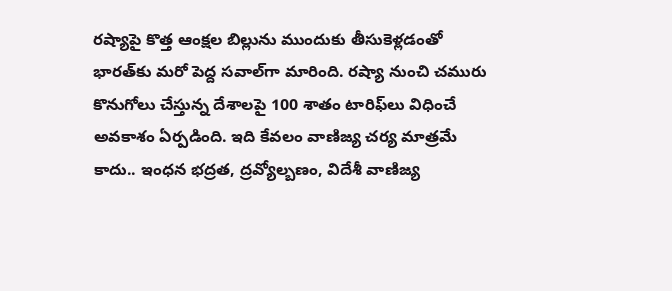రష్యాపై కొత్త ఆంక్షల బిల్లును ముందుకు తీసుకెళ్లడంతో భారత్‌కు మరో పెద్ద సవాల్‌గా మారింది. రష్యా నుంచి చమురు కొనుగోలు చేస్తున్న దేశాలపై 100 శాతం టారిఫ్‌లు విధించే అవకాశం ఏర్పడింది. ఇది కేవలం వాణిజ్య చర్య మాత్రమే కాదు.. ఇంధన భద్రత, ద్రవ్యోల్బణం, విదేశీ వాణిజ్య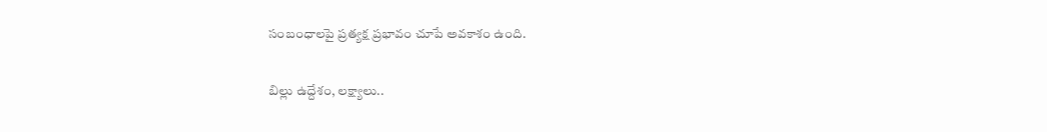సంబంధాలపై ప్రత్యక్ష ప్రభావం చూపే అవకాశం ఉంది.

బిల్లు ఉద్దేశం, లక్ష్యాలు..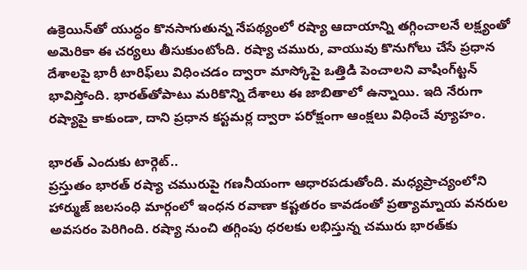ఉక్రెయిన్‌తో యుద్ధం కొనసాగుతున్న నేపథ్యంలో రష్యా ఆదాయాన్ని తగ్గించాలనే లక్ష్యంతో అమెరికా ఈ చర్యలు తీసుకుంటోంది. రష్యా చమురు, వాయువు కొనుగోలు చేసే ప్రధాన దేశాలపై భారీ టారిఫ్‌లు విధించడం ద్వారా మాస్కోపై ఒత్తిడి పెంచాలని వాషింగ్‌ట్టన్‌ భావిస్తోంది. భారత్‌తోపాటు మరికొన్ని దేశాలు ఈ జాబితాలో ఉన్నాయి. ఇది నేరుగా రష్యాపై కాకుండా, దాని ప్రధాన కస్టమర్ల ద్వారా పరోక్షంగా ఆంక్షలు విధించే వ్యూహం.

భారత్‌ ఎందుకు టార్గెట్‌..
ప్రస్తుతం భారత్‌ రష్యా చమురుపై గణనీయంగా ఆధారపడుతోంది. మధ్యప్రాచ్యంలోని హార్ముజ్‌ జలసంధి మార్గంలో ఇంధన రవాణా కష్టతరం కావడంతో ప్రత్యామ్నాయ వనరుల అవసరం పెరిగింది. రష్యా నుంచి తగ్గింపు ధరలకు లభిస్తున్న చమురు భారత్‌కు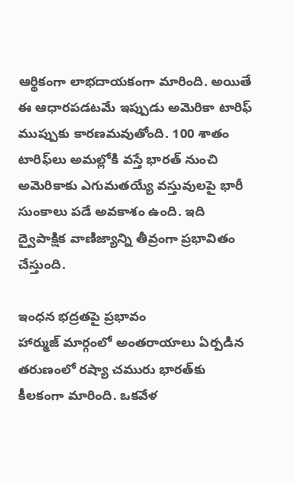ఆర్థికంగా లాభదాయకంగా మారింది. అయితే ఈ ఆధారపడటమే ఇప్పుడు అమెరికా టారిఫ్‌ ముప్పుకు కారణమవుతోంది. 100 శాతం టారిఫ్‌లు అమల్లోకి వస్తే భారత్‌ నుంచి అమెరికాకు ఎగుమతయ్యే వస్తువులపై భారీ సుంకాలు పడే అవకాశం ఉంది. ఇది ద్వైపాక్షిక వాణిజ్యాన్ని తీవ్రంగా ప్రభావితం చేస్తుంది.

ఇంధన భద్రతపై ప్రభావం
హార్ముజ్‌ మార్గంలో అంతరాయాలు ఏర్పడిన తరుణంలో రష్యా చమురు భారత్‌కు కీలకంగా మారింది. ఒకవేళ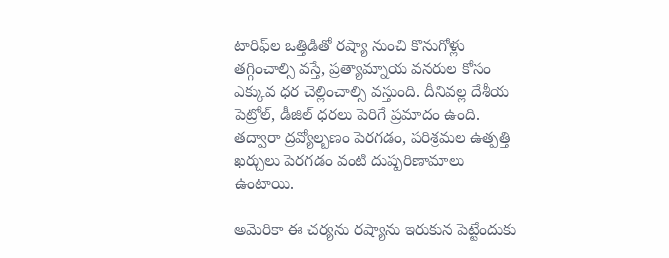టారిఫ్‌ల ఒత్తిడితో రష్యా నుంచి కొనుగోళ్లు తగ్గించాల్సి వస్తే, ప్రత్యామ్నాయ వనరుల కోసం ఎక్కువ ధర చెల్లించాల్సి వస్తుంది. దీనివల్ల దేశీయ పెట్రోల్, డీజిల్‌ ధరలు పెరిగే ప్రమాదం ఉంది. తద్వారా ద్రవ్యోల్బణం పెరగడం, పరిశ్రమల ఉత్పత్తి ఖర్చులు పెరగడం వంటి దుష్పరిణామాలు ఉంటాయి.

అమెరికా ఈ చర్యను రష్యాను ఇరుకున పెట్టేందుకు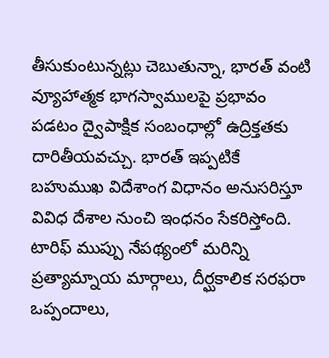తీసుకుంటున్నట్లు చెబుతున్నా, భారత్‌ వంటి వ్యూహాత్మక భాగస్వాములపై ప్రభావం పడటం ద్వైపాక్షిక సంబంధాల్లో ఉద్రిక్తతకు దారితీయవచ్చు. భారత్‌ ఇప్పటికే బహుముఖ విదేశాంగ విధానం అనుసరిస్తూ వివిధ దేశాల నుంచి ఇంధనం సేకరిస్తోంది. టారిఫ్‌ ముప్పు నేపథ్యంలో మరిన్ని ప్రత్యామ్నాయ మార్గాలు, దీర్ఘకాలిక సరఫరా ఒప్పందాలు,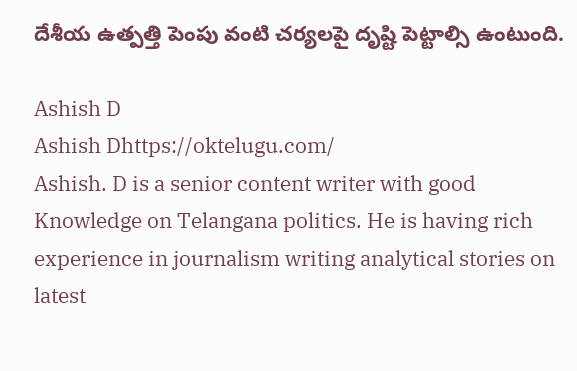దేశీయ ఉత్పత్తి పెంపు వంటి చర్యలపై దృష్టి పెట్టాల్సి ఉంటుంది.

Ashish D
Ashish Dhttps://oktelugu.com/
Ashish. D is a senior content writer with good Knowledge on Telangana politics. He is having rich experience in journalism writing analytical stories on latest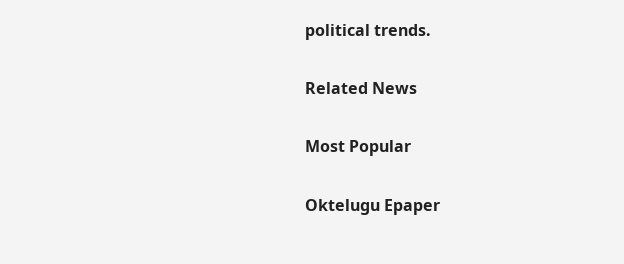political trends.

Related News

Most Popular

Oktelugu Epaper